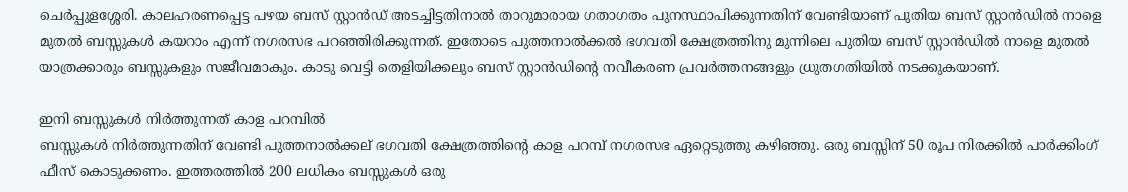ചെർപ്പുളശ്ശേരി. കാലഹരണപ്പെട്ട പഴയ ബസ് സ്റ്റാൻഡ് അടച്ചിട്ടതിനാൽ താറുമാരായ ഗതാഗതം പുനസ്ഥാപിക്കുന്നതിന് വേണ്ടിയാണ് പുതിയ ബസ് സ്റ്റാൻഡിൽ നാളെ മുതൽ ബസ്സുകൾ കയറാം എന്ന് നഗരസഭ പറഞ്ഞിരിക്കുന്നത്. ഇതോടെ പുത്തനാൽക്കൽ ഭഗവതി ക്ഷേത്രത്തിനു മുന്നിലെ പുതിയ ബസ് സ്റ്റാൻഡിൽ നാളെ മുതൽ യാത്രക്കാരും ബസ്സുകളും സജീവമാകും. കാടു വെട്ടി തെളിയിക്കലും ബസ് സ്റ്റാൻഡിന്റെ നവീകരണ പ്രവർത്തനങ്ങളും ധ്രുതഗതിയിൽ നടക്കുകയാണ്.

ഇനി ബസ്സുകൾ നിർത്തുന്നത് കാള പറമ്പിൽ
ബസ്സുകൾ നിർത്തുന്നതിന് വേണ്ടി പുത്തനാൽക്കല് ഭഗവതി ക്ഷേത്രത്തിന്റെ കാള പറമ്പ് നഗരസഭ ഏറ്റെടുത്തു കഴിഞ്ഞു. ഒരു ബസ്സിന് 50 രൂപ നിരക്കിൽ പാർക്കിംഗ് ഫീസ് കൊടുക്കണം. ഇത്തരത്തിൽ 200 ലധികം ബസ്സുകൾ ഒരു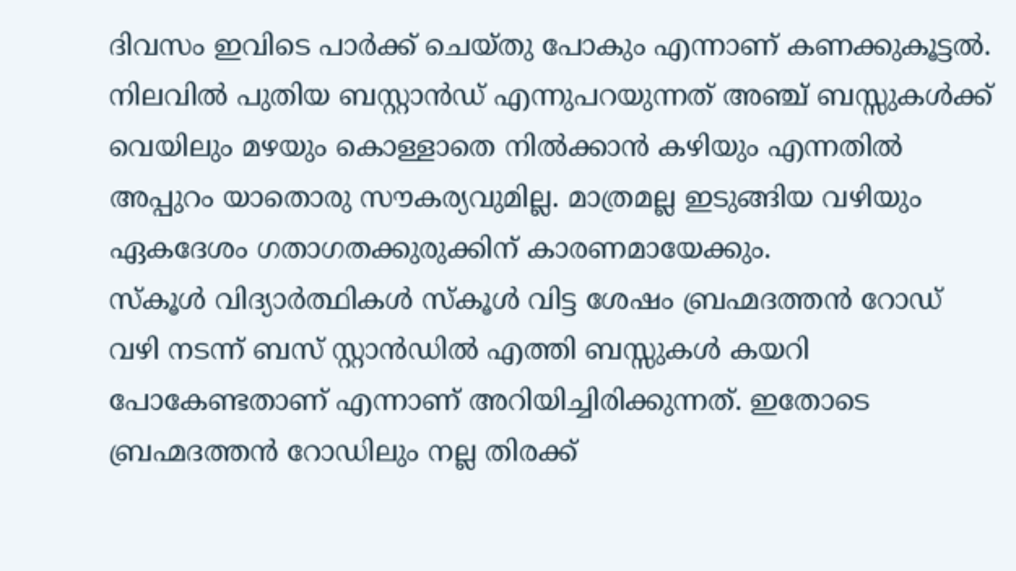ദിവസം ഇവിടെ പാർക്ക് ചെയ്തു പോകും എന്നാണ് കണക്കുകൂട്ടൽ. നിലവിൽ പുതിയ ബസ്റ്റാൻഡ് എന്നുപറയുന്നത് അഞ്ച് ബസ്സുകൾക്ക് വെയിലും മഴയും കൊള്ളാതെ നിൽക്കാൻ കഴിയും എന്നതിൽ അപ്പുറം യാതൊരു സൗകര്യവുമില്ല. മാത്രമല്ല ഇടുങ്ങിയ വഴിയും ഏകദേശം ഗതാഗതക്കുരുക്കിന് കാരണമായേക്കും.
സ്കൂൾ വിദ്യാർത്ഥികൾ സ്കൂൾ വിട്ട ശേഷം ബ്രഹ്മദത്തൻ റോഡ് വഴി നടന്ന് ബസ് സ്റ്റാൻഡിൽ എത്തി ബസ്സുകൾ കയറി പോകേണ്ടതാണ് എന്നാണ് അറിയിച്ചിരിക്കുന്നത്. ഇതോടെ ബ്രഹ്മദത്തൻ റോഡിലും നല്ല തിരക്ക്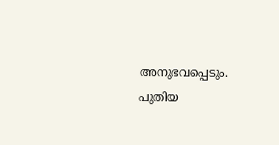അനുഭവപ്പെടും. പുതിയ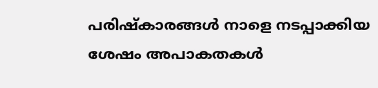പരിഷ്കാരങ്ങൾ നാളെ നടപ്പാക്കിയ ശേഷം അപാകതകൾ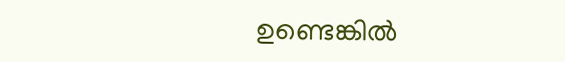ഉണ്ടെങ്കിൽ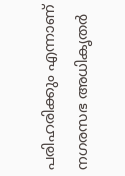പരിഹരിക്കും എന്നാണ് നഗരസഭ അധികൃതർ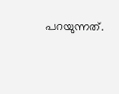പറയുന്നത്.